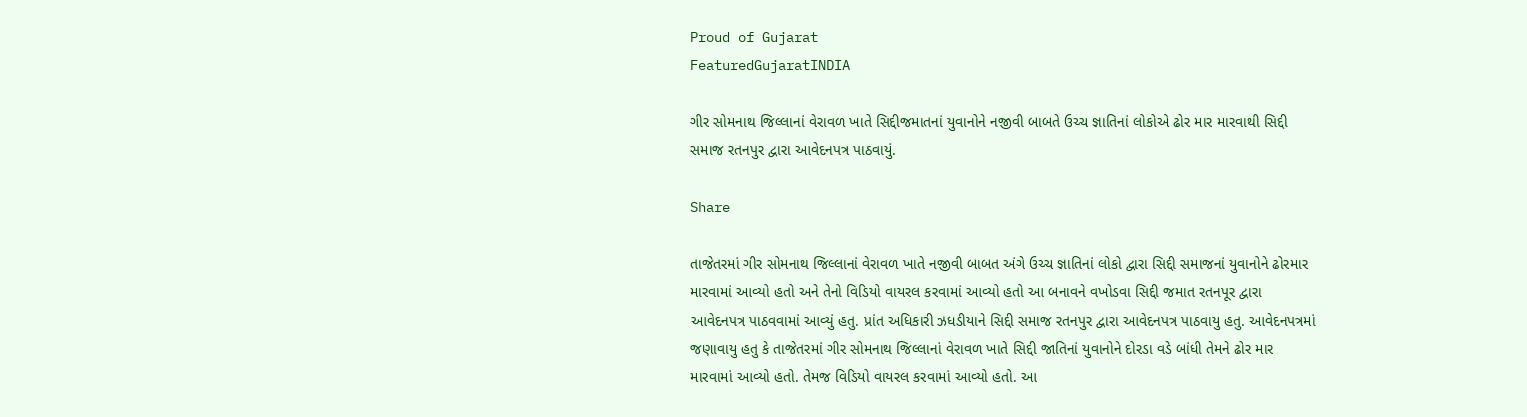Proud of Gujarat
FeaturedGujaratINDIA

ગીર સોમનાથ જિલ્લાનાં વેરાવળ ખાતે સિદ્દીજમાતનાં યુવાનોને નજીવી બાબતે ઉચ્ચ જ્ઞાતિનાં લોકોએ ઢોર માર મારવાથી સિદ્દી સમાજ રતનપુર દ્વારા આવેદનપત્ર પાઠવાયું.

Share

તાજેતરમાં ગીર સોમનાથ જિલ્લાનાં વેરાવળ ખાતે નજીવી બાબત અંગે ઉચ્ચ જ્ઞાતિનાં લોકો દ્વારા સિદ્દી સમાજનાં યુવાનોને ઢોરમાર મારવામાં આવ્યો હતો અને તેનો વિડિયો વાયરલ કરવામાં આવ્યો હતો આ બનાવને વખોડવા સિદ્દી જમાત રતનપૂર દ્વારા આવેદનપત્ર પાઠવવામાં આવ્યું હતુ. પ્રાંત અધિકારી ઝધડીયાને સિદ્દી સમાજ રતનપુર દ્વારા આવેદનપત્ર પાઠવાયુ હતુ. આવેદનપત્રમાં જણાવાયુ હતુ કે તાજેતરમાં ગીર સોમનાથ જિલ્લાનાં વેરાવળ ખાતે સિદ્દી જાતિનાં યુવાનોને દોરડા વડે બાંધી તેમને ઢોર માર મારવામાં આવ્યો હતો. તેમજ વિડિયો વાયરલ કરવામાં આવ્યો હતો. આ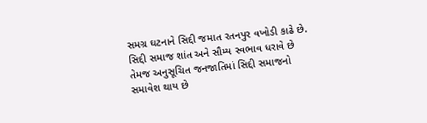સમગ્ર ઘટનાને સિદ્દી જમાત રતનપુર વખોડી કાઢે છે. સિદ્દી સમાજ શાંત અને સૌમ્ય સ્વભાવ ધરાવે છે તેમજ અનુસૂચિત જનજાતિમાં સિદ્દી સમાજનો સમાવેશ થાય છે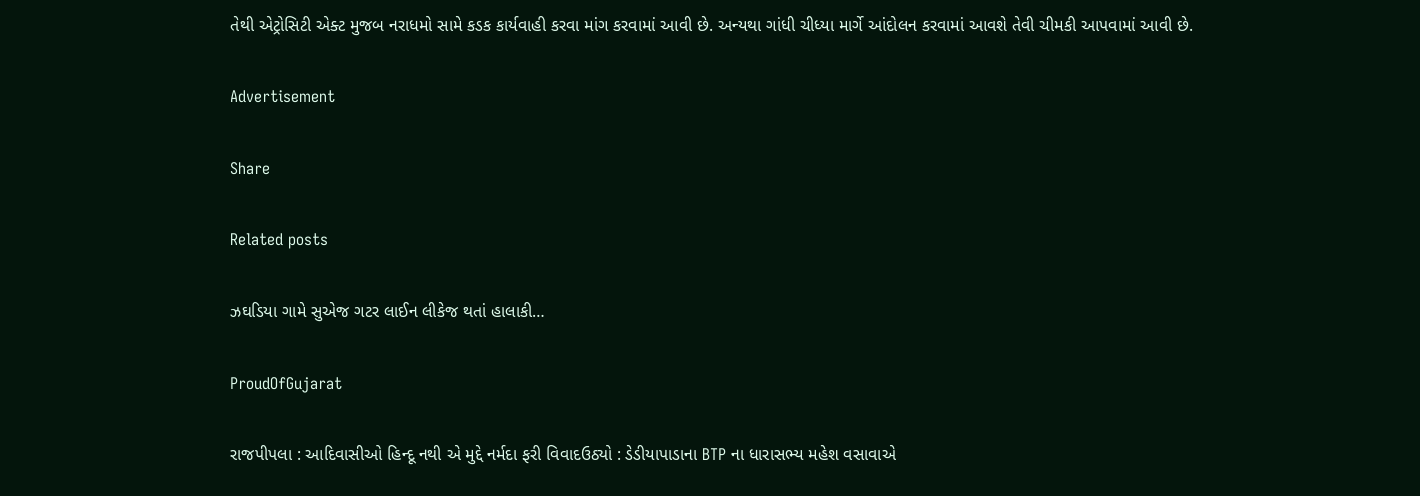તેથી એટ્રોસિટી એક્ટ મુજબ નરાધમો સામે કડક કાર્યવાહી કરવા માંગ કરવામાં આવી છે. અન્યથા ગાંધી ચીધ્યા માર્ગે આંદોલન કરવામાં આવશે તેવી ચીમકી આપવામાં આવી છે.

Advertisement

Share

Related posts

ઝઘડિયા ગામે સુએજ ગટર લાઈન લીકેજ થતાં હાલાકી…

ProudOfGujarat

રાજપીપલા : આદિવાસીઓ હિન્દૂ નથી એ મુદ્દે નર્મદા ફરી વિવાદઉઠ્યો : ડેડીયાપાડાના BTP ના ધારાસભ્ય મહેશ વસાવાએ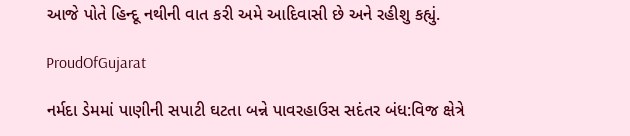આજે પોતે હિન્દૂ નથીની વાત કરી અમે આદિવાસી છે અને રહીશુ કહ્યું.

ProudOfGujarat

નર્મદા ડેમમાં પાણીની સપાટી ઘટતા બન્ને પાવરહાઉસ સદંતર બંધ:વિજ ક્ષેત્રે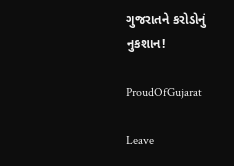ગુજરાતને કરોડોનું નુકશાન!

ProudOfGujarat

Leave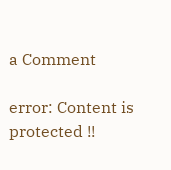a Comment

error: Content is protected !!